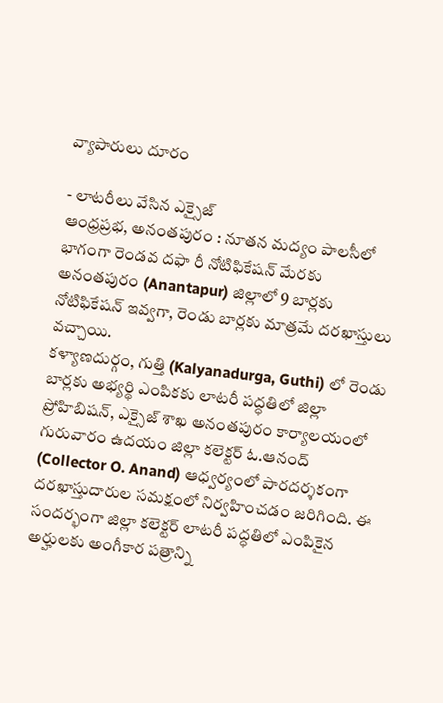వ్యాపారులు దూరం

- లాటరీలు వేసిన ఎక్సైజ్
ఆంధ్రప్రభ, అనంతపురం : నూతన మద్యం పాలసీలో భాగంగా రెండవ దఫా రీ నోటిఫికేషన్ మేరకు అనంతపురం (Anantapur) జిల్లాలో 9 బార్లకు నోటిఫికేషన్ ఇవ్వగా, రెండు బార్లకు మాత్రమే దరఖాస్తులు వచ్చాయి.
కళ్యాణదుర్గం, గుత్తి (Kalyanadurga, Guthi) లో రెండు బార్లకు అభ్యర్థి ఎంపికకు లాటరీ పద్ధతిలో జిల్లా ప్రోహిబిషన్, ఎక్సైజ్ శాఖ అనంతపురం కార్యాలయంలో గురువారం ఉదయం జిల్లా కలెక్టర్ ఓ.ఆనంద్ (Collector O. Anand) ఆధ్వర్యంలో పారదర్శకంగా దరఖాస్తుదారుల సమక్షంలో నిర్వహించడం జరిగింది. ఈ సందర్భంగా జిల్లా కలెక్టర్ లాటరీ పద్ధతిలో ఎంపికైన అర్హులకు అంగీకార పత్రాన్ని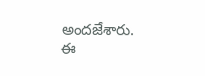అందజేశారు. ఈ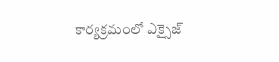కార్యక్రమంలో ఎక్సైజ్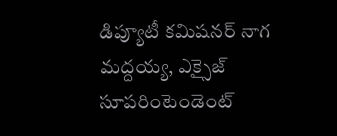డిప్యూటీ కమిషనర్ నాగ మద్దయ్య, ఎక్సైజ్ సూపరింటెండెంట్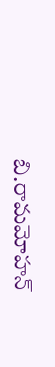బి.రామమోహన్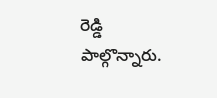రెడ్డి పాల్గొన్నారు.